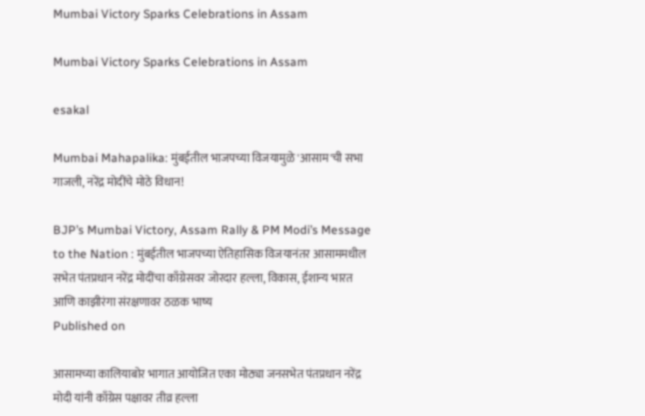Mumbai Victory Sparks Celebrations in Assam

Mumbai Victory Sparks Celebrations in Assam

esakal

Mumbai Mahapalika: मुंबईतील भाजपच्या विजयामुळे 'आसाम'ची सभा गाजली, नरेंद्र मोदींचे मोठे विधान!

BJP’s Mumbai Victory, Assam Rally & PM Modi’s Message to the Nation : मुंबईतील भाजपच्या ऐतिहासिक विजयानंतर आसाममधील सभेत पंतप्रधान नरेंद्र मोदींचा काँग्रेसवर जोरदार हल्ला, विकास, ईशान्य भारत आणि काझीरंगा संरक्षणावर ठळक भाष्य
Published on

आसामच्या कालियाबोर भागात आयोजित एका मोठ्या जनसभेत पंतप्रधान नरेंद्र मोदी यांनी काँग्रेस पक्षावर तीव्र हल्ला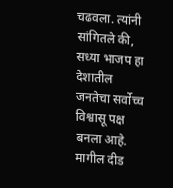चढवला. त्यांनी सांगितले की, सध्या भाजप हा देशातील जनतेचा सर्वोच्च विश्वासू पक्ष बनला आहे. मागील दीड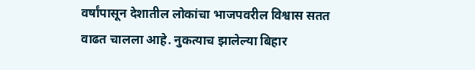वर्षांपासून देशातील लोकांचा भाजपवरील विश्वास सतत वाढत चालला आहे. नुकत्याच झालेल्या बिहार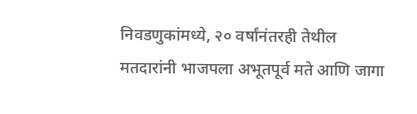निवडणुकांमध्ये, २० वर्षांनंतरही तेथील मतदारांनी भाजपला अभूतपूर्व मते आणि जागा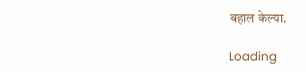बहाल केल्या.

Loading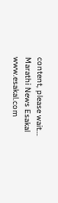content, please wait...
Marathi News Esakal
www.esakal.com